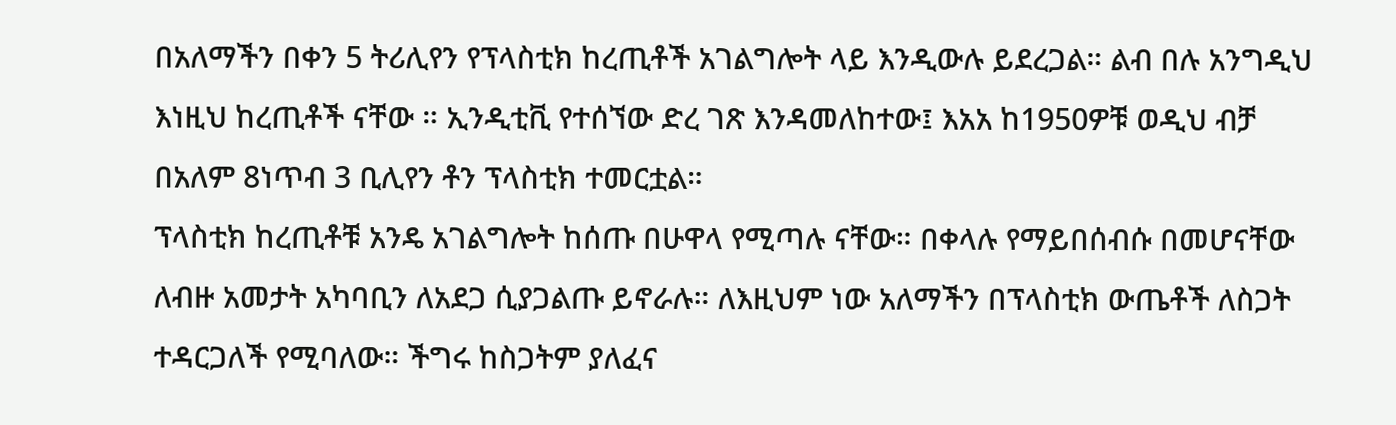በአለማችን በቀን 5 ትሪሊየን የፕላስቲክ ከረጢቶች አገልግሎት ላይ እንዲውሉ ይደረጋል። ልብ በሉ አንግዲህ እነዚህ ከረጢቶች ናቸው ። ኢንዲቲቪ የተሰኘው ድረ ገጽ እንዳመለከተው፤ እአአ ከ1950ዎቹ ወዲህ ብቻ በአለም 8ነጥብ 3 ቢሊየን ቶን ፕላስቲክ ተመርቷል።
ፕላስቲክ ከረጢቶቹ አንዴ አገልግሎት ከሰጡ በሁዋላ የሚጣሉ ናቸው። በቀላሉ የማይበሰብሱ በመሆናቸው ለብዙ አመታት አካባቢን ለአደጋ ሲያጋልጡ ይኖራሉ። ለእዚህም ነው አለማችን በፕላስቲክ ውጤቶች ለስጋት ተዳርጋለች የሚባለው። ችግሩ ከስጋትም ያለፈና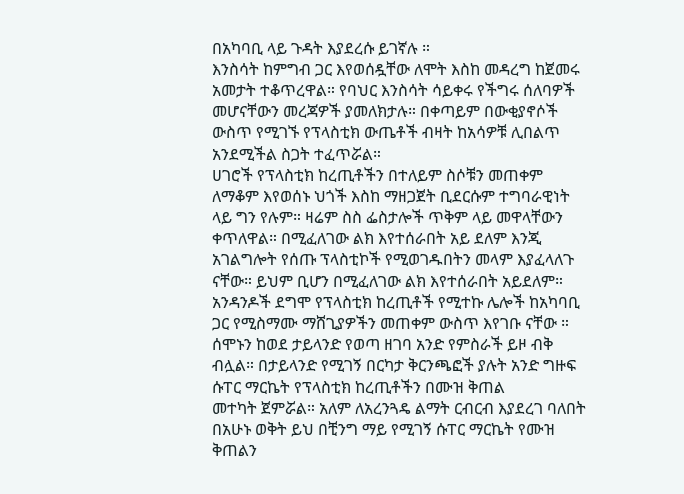በአካባቢ ላይ ጉዳት እያደረሱ ይገኛሉ ።
እንስሳት ከምግብ ጋር እየወሰዷቸው ለሞት እስከ መዳረግ ከጀመሩ አመታት ተቆጥረዋል። የባህር እንስሳት ሳይቀሩ የችግሩ ሰለባዎች መሆናቸውን መረጃዎች ያመለክታሉ። በቀጣይም በውቂያኖሶች ውስጥ የሚገኙ የፕላስቲክ ውጤቶች ብዛት ከአሳዎቹ ሊበልጥ አንደሚችል ስጋት ተፈጥሯል።
ሀገሮች የፕላስቲክ ከረጢቶችን በተለይም ስሶቹን መጠቀም ለማቆም እየወሰኑ ህጎች እስከ ማዘጋጀት ቢደርሱም ተግባራዊነት ላይ ግን የሉም። ዛሬም ስስ ፌስታሎች ጥቅም ላይ መዋላቸውን ቀጥለዋል። በሚፈለገው ልክ እየተሰራበት አይ ደለም እንጂ አገልግሎት የሰጡ ፕላስቲኮች የሚወገዱበትን መላም እያፈላለጉ ናቸው። ይህም ቢሆን በሚፈለገው ልክ እየተሰራበት አይደለም። አንዳንዶች ደግሞ የፕላስቲክ ከረጢቶች የሚተኩ ሌሎች ከአካባቢ ጋር የሚስማሙ ማሸጊያዎችን መጠቀም ውስጥ እየገቡ ናቸው ።
ሰሞኑን ከወደ ታይላንድ የወጣ ዘገባ አንድ የምስራች ይዞ ብቅ ብሏል። በታይላንድ የሚገኝ በርካታ ቅርንጫፎች ያሉት አንድ ግዙፍ ሱፐር ማርኬት የፕላስቲክ ከረጢቶችን በሙዝ ቅጠል
መተካት ጀምሯል። አለም ለአረንጓዴ ልማት ርብርብ እያደረገ ባለበት በአሁኑ ወቅት ይህ በቺንግ ማይ የሚገኝ ሱፐር ማርኬት የሙዝ ቅጠልን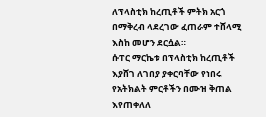ለፕላስቲክ ከረጢቶች ምትክ አርጎ በማቅረብ ላደረገው ፈጠራም ተሸላሚ እስከ መሆን ደርሷል።
ሱፐር ማርኬቱ በፕላስቲክ ከረጢቶች እያሸገ ለገበያ ያቀርባቸው የነበሩ የአትክልት ምርቶችን በሙዝ ቅጠል እየጠቀለለ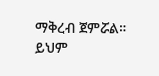ማቅረብ ጀምሯል። ይህም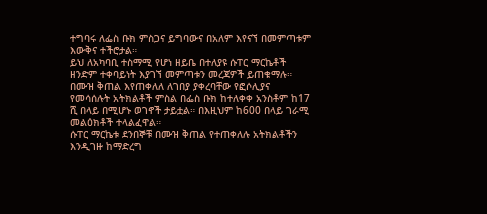ተግባሩ ለፌስ ቡክ ምስጋና ይግባውና በአለም እየናኘ በመምጣቱም እውቅና ተችሮታል።
ይህ ለአካባቢ ተስማሚ የሆነ ዘይቤ በተለያዩ ሱፐር ማርኬቶች ዘንድም ተቀባይነት እያገኘ መምጣቱን መረጃዎች ይጠቁማሉ። በሙዝ ቅጠል እየጠቀለለ ለገበያ ያቀረባቸው የፎሶሊያና የመሳሰሉት አትክልቶች ምስል በፌስ ቡክ ከተለቀቀ አንስቶም ከ17 ሺ በላይ በሚሆኑ ወገኖች ታይቷል። በእዚህም ከ600 በላይ ገራሚ መልዕክቶች ተላልፈዋል።
ሱፐር ማርኬቱ ደንበኞቹ በሙዝ ቅጠል የተጠቀለሉ አትክልቶችን እንዲገዙ ከማድረግ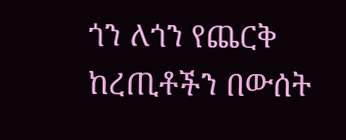ጎን ለጎን የጨርቅ ከረጢቶችን በውሰት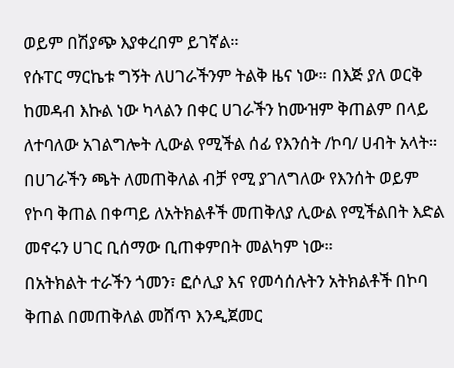ወይም በሽያጭ እያቀረበም ይገኛል።
የሱፐር ማርኬቱ ግኝት ለሀገራችንም ትልቅ ዜና ነው። በእጅ ያለ ወርቅ ከመዳብ እኩል ነው ካላልን በቀር ሀገራችን ከሙዝም ቅጠልም በላይ ለተባለው አገልግሎት ሊውል የሚችል ሰፊ የእንሰት /ኮባ/ ሀብት አላት።
በሀገራችን ጫት ለመጠቅለል ብቻ የሚ ያገለግለው የእንሰት ወይም የኮባ ቅጠል በቀጣይ ለአትክልቶች መጠቅለያ ሊውል የሚችልበት እድል መኖሩን ሀገር ቢሰማው ቢጠቀምበት መልካም ነው።
በአትክልት ተራችን ጎመን፣ ፎሶሊያ እና የመሳሰሉትን አትክልቶች በኮባ ቅጠል በመጠቅለል መሸጥ እንዲጀመር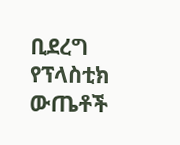ቢደረግ የፕላስቲክ ውጤቶች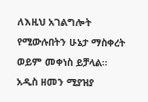ለእዚህ አገልግሎት የሚውሉበትን ሁኔታ ማስቀረት ወይም መቀነስ ይቻላል።
አዲስ ዘመን ሚያዝያ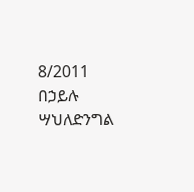8/2011
በኃይሉ ሣህለድንግል